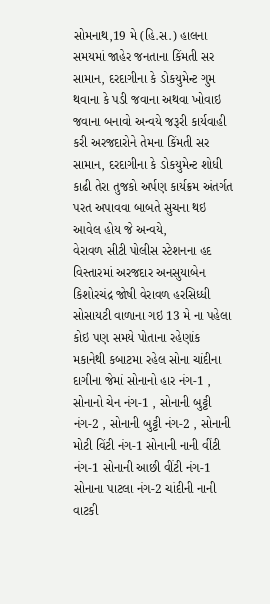સોમનાથ,19 મે (હિ.સ.) હાલના સમયમાં જાહેર જનતાના કિંમતી સર સામાન, દરદાગીના કે ડોકયુમેન્ટ ગુમ થવાના કે પડી જવાના અથવા ખોવાઇ જવાના બનાવો અન્વયે જરૂરી કાર્યવાહી કરી અરજદારોને તેમના કિંમતી સર સામાન, દરદાગીના કે ડોકયુમેન્ટ શોધી કાઢી તેરા તુજકો અર્પણ કાર્યક્રમ અંતર્ગત પરત અપાવવા બાબતે સુચના થઇ આવેલ હોય જે અન્વયે,
વેરાવળ સીટી પોલીસ સ્ટેશનના હદ વિસ્તારમાં અરજદાર અનસુયાબેન કિશોરચંદ્ર જોષી વેરાવળ હરસિધ્ધી સોસાયટી વાળાના ગઇ 13 મે ના પહેલા કોઇ પણ સમયે પોતાના રહેણાંક મકાનેથી કબાટમા રહેલ સોના ચાંદીના દાગીના જેમાં સોનાનો હાર નંગ-1 , સોનાનો ચેન નંગ-1 , સોનાની બુટ્ટી નંગ-2 , સોનાની બુટ્ટી નંગ-2 , સોનાની મોટી વિંટી નંગ-1 સોનાની નાની વીંટી નંગ-1 સોનાની આછી વીંટી નંગ-1 સોનાના પાટલા નંગ-2 ચાંદીની નાની વાટકી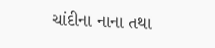ચાંદીના નાના તથા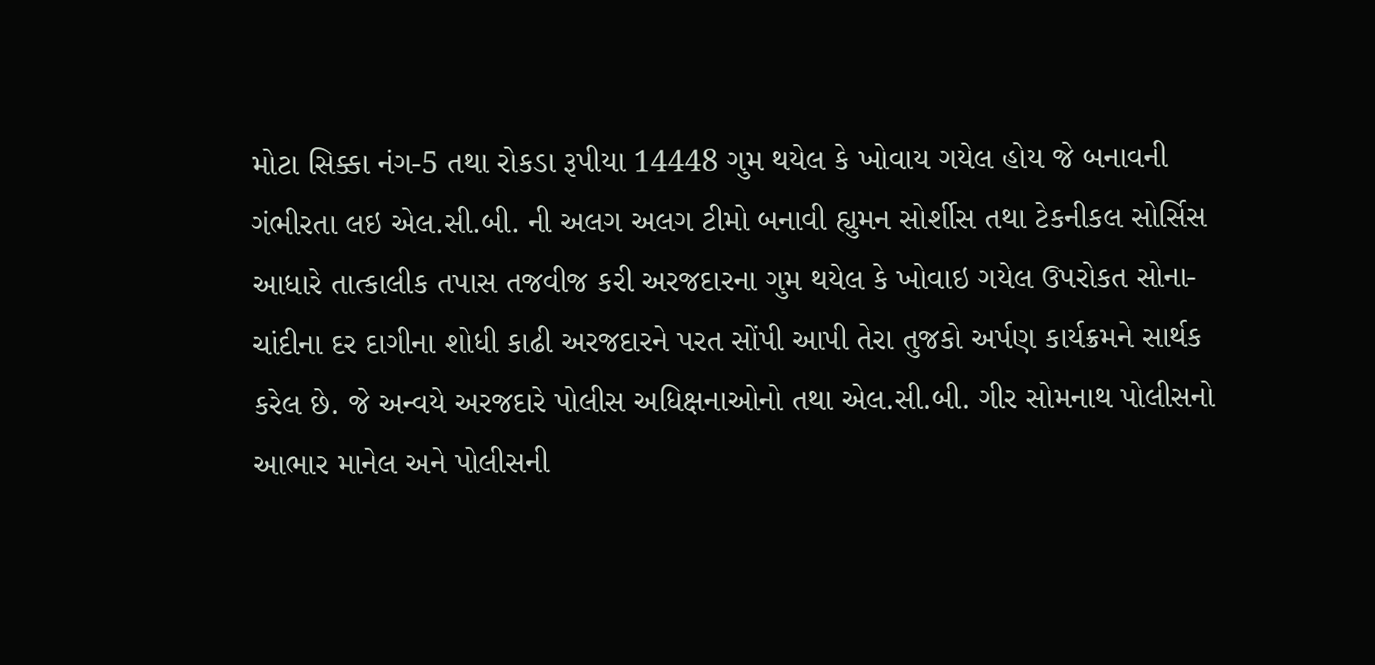મોટા સિક્કા નંગ-5 તથા રોકડા રૂપીયા 14448 ગુમ થયેલ કે ખોવાય ગયેલ હોય જે બનાવની ગંભીરતા લઇ એલ.સી.બી. ની અલગ અલગ ટીમો બનાવી હ્યુમન સોર્શીસ તથા ટેકનીકલ સોર્સિસ આધારે તાત્કાલીક તપાસ તજવીજ કરી અરજદારના ગુમ થયેલ કે ખોવાઇ ગયેલ ઉપરોકત સોના-ચાંદીના દર દાગીના શોધી કાઢી અરજદારને પરત સોંપી આપી તેરા તુજકો અર્પણ કાર્યક્રમને સાર્થક કરેલ છે. જે અન્વયે અરજદારે પોલીસ અધિક્ષનાઓનો તથા એલ.સી.બી. ગીર સોમનાથ પોલીસનો આભાર માનેલ અને પોલીસની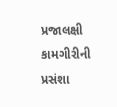પ્રજાલક્ષી કામગીરીની પ્રસંશા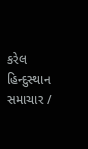કરેલ
હિન્દુસ્થાન સમાચાર /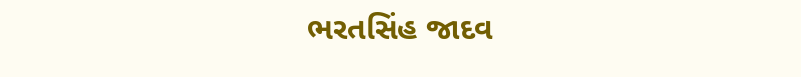ભરતસિંહ જાદવ